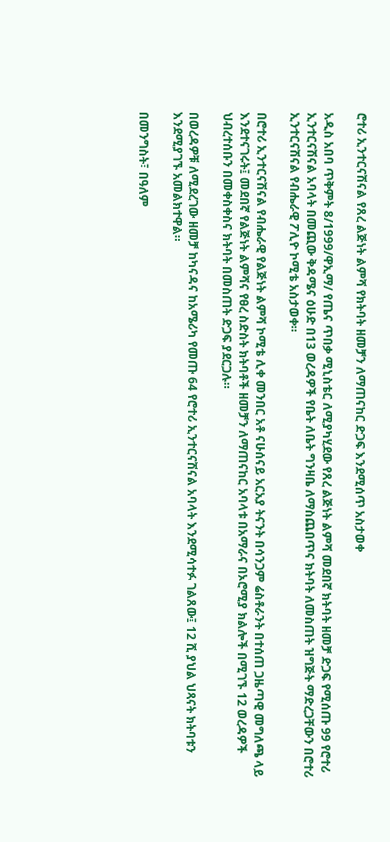ሮተሪ ኢንተርናሽናል የጸረ ልጅነት ልምሻ የክትባት ዘመቻን ለማጠናከር ድጋፍ እንደሚሰጥ አስታወቀ

አዲስ አበባ ጥቅምት 8/1999/ዋኢማ/ የጤና ጥበቃ ሚኒስቴር ለሚያካሂደው የጸረ ልጅነት ልምሻ መደበኛ ክትባት ዘመቻ ድጋፍ የሚሰጡ 99 የሮተሪ ኢንተርናሽናል አባላት በመጪው ቅዳሜና ዕሁድ በ13 ወረዳዎች የቤት ለቤት ግንዛቤ ለማስጨበጥና ክትባት ለመስጠት ዝግጅት ማድረጋቸውን በሮተሪ ኢንተርናሽናል የብሔራዊ ፖሊዮ ኮሚቴ አስታወቀ።

በሮተሪ ኢንተርናሽናል የብሔራዊ የልጅነት ልምሻ ኮሚቴ ሊቀ መንበር አቶ ናሁሰናይ አርአያ ትናንት በሳንጋም ሬስቶራንት በተሰጠ ጋዜጣዊ መግለጫ ላይ እንደተናገሩት፤ መደበኛ የልጅነት ልምሻና የፀረ ስድስት ክትባቶች ዘመቻን ለማጠናከር አባላቱ በአማራና በኦሮሚያ ክልሎች በሚገኙ 12 ወረዳዎች ህብረተሰቡን በመቀስቀስና ክትባት በመስጠት ድጋፍ ያደርጋሉ።

በወረዳዎቹ ለሚደረገው ዘመቻ ከካናዳና ከአሜሪካ የመጡ 64 የሮተሪ ኢንተርናሽናል አባላት እንደሚሳተፉ ገልጸው፤ 12 ሺ ያህል ህጻናት ክትባቱን እንደሚያገኙ አመልክተዋል።

በመንግስት፣ በዓለም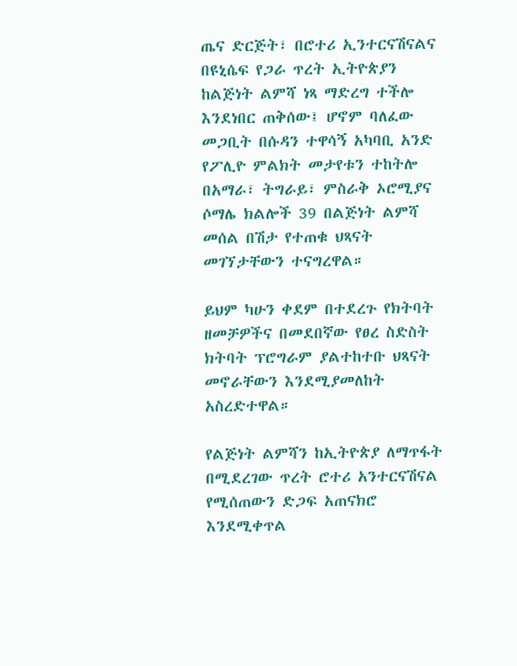ጤና ድርጅት፣ በሮተሪ ኢንተርናሽናልና በዩኒሴፍ የጋራ ጥረት ኢትዮጵያን ከልጅነት ልምሻ ነጻ ማድረግ ተችሎ እንደነበር ጠቅሰው፤ ሆኖም ባለፈው መጋቢት በሱዳን ተዋሳኝ አካባቢ አንድ የፖሊዮ ምልክት መታየቱን ተከትሎ በአማራ፣ ትግራይ፣ ምስራቅ ኦሮሚያና ሶማሌ ክልሎች 39 በልጅነት ልምሻ መሰል በሽታ የተጠቁ ህጻናት መገኘታቸውን ተናግረዋል።

ይህም ካሁን ቀደም በተደረጉ የክትባት ዘመቻዎችና በመደበኛው የፀረ ስድስት ክትባት ፕሮግራም ያልተከተቡ ህጻናት መኖራቸውን እንደሚያመለከት አስረድተዋል።

የልጅነት ልምሻን ከኢትዮጵያ ለማጥፋት በሚደረገው ጥረት ሮተሪ አንተርናሽናል የሚሰጠውን ድጋፍ አጠናክሮ እንደሚቀጥል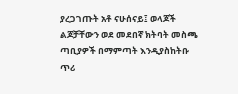ያረጋገጡት አቶ ናሁሰናይ፤ ወላጆች ልጆቻቸውን ወደ መደበኛ ክትባት መስጫ ጣቢያዎች በማምጣት እንዲያስከትቡ ጥሪ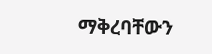ማቅረባቸውን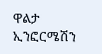ዋልታ ኢንፎርሜሽን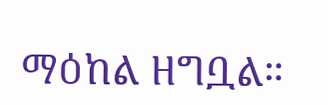ማዕከል ዘግቧል።